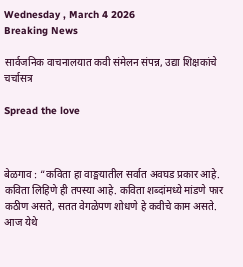Wednesday , March 4 2026
Breaking News

सार्वजनिक वाचनालयात कवी संमेलन संपन्न, उद्या शिक्षकांचे चर्चासत्र

Spread the love



बेळगाव : “कविता हा वाङ्मयातील सर्वात अवघड प्रकार आहे. कविता लिहिणे ही तपस्या आहे. कविता शब्दांमध्ये मांडणे फार कठीण असते, सतत वेगळेपण शोधणे हे कवीचे काम असते. आज येथे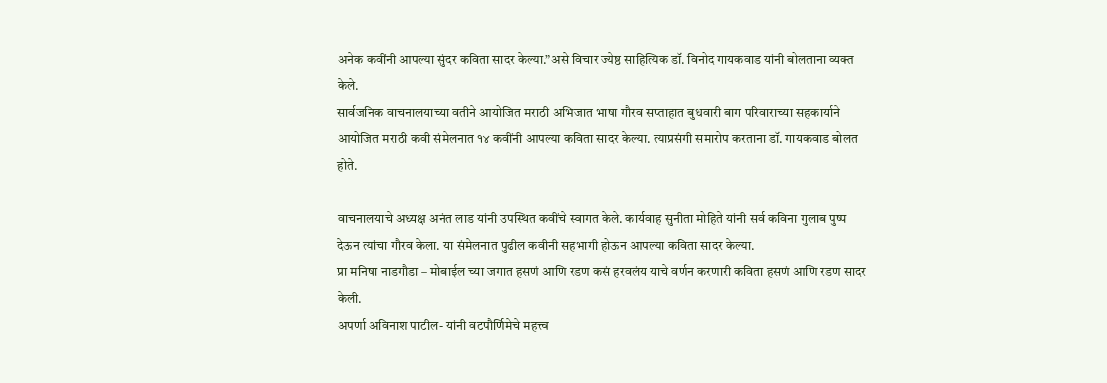अनेक कवींनी आपल्या सुंदर कविता सादर केल्या.”असे विचार ज्येष्ठ साहित्यिक डॉ. विनोद गायकवाड यांनी बोलताना व्यक्त केले.
सार्वजनिक वाचनालयाच्या वतीने आयोजित मराठी अभिजात भाषा गौरव सप्ताहात बुधवारी बाग परिवाराच्या सहकार्याने आयोजित मराठी कवी संमेलनात १४ कवींनी आपल्या कविता सादर केल्या. त्याप्रसंगी समारोप करताना डॉ. गायकवाड बोलत होते.

वाचनालयाचे अध्यक्ष अनंत लाड यांनी उपस्थित कवींचे स्वागत केले. कार्यवाह सुनीता मोहिते यांनी सर्व कविना गुलाब पुष्प देऊन त्यांचा गौरव केला. या संमेलनात पुढील कवीनी सहभागी होऊन आपल्या कविता सादर केल्या.
प्रा मनिषा नाडगौडा – मोबाईल च्या जगात हसणं आणि रडण कसं हरवलंय याचे वर्णन करणारी कविता हसणं आणि रडण सादर केली.
अपर्णा अविनाश पाटील- यांनी वटपौर्णिमेचे महत्त्व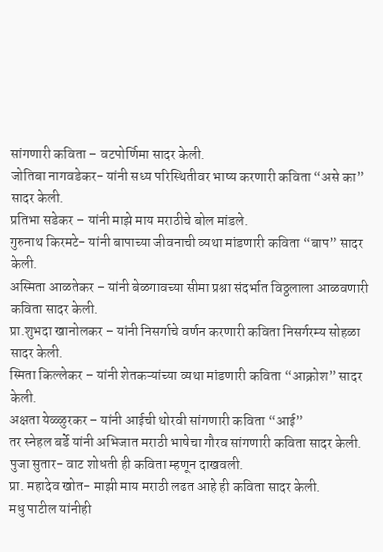सांगणारी कविता – वटपोर्णिमा सादर केली.
जोतिबा नागवडेकर- यांनी सध्य परिस्थितीवर भाष्य करणारी कविता “असे का” सादर केली.
प्रतिभा सडेकर – यांनी माझे माय मराठीचे बोल मांडले.
गुरुनाथ किरमटे- यांनी बापाच्या जीवनाची व्यथा मांडणारी कविता “बाप” सादर केली.
अस्मिता आळतेकर – यांनी बेळगावच्या सीमा प्रश्ना संदर्भात विठ्ठलाला आळवणारी कविता सादर केली.
प्रा.शुभदा खानोलकर – यांनी निसर्गाचे वर्णन करणारी कविता निसर्गरम्य सोहळा सादर केली.
स्मिता किल्लेकर – यांनी शेतकऱ्यांच्या व्यथा मांडणारी कविता “आक्रोश” सादर केली.
अक्षता येळ्ळुरकर – यांनी आईची थोरवी सांगणारी कविता “आई”
तर स्नेहल बर्डे यांनी अभिजात मराठी भाषेचा गौरव सांगणारी कविता सादर केली.
पुजा सुतार- वाट शोधती ही कविता म्हणून दाखवली.
प्रा. महादेव खोत- माझी माय मराठी लढत आहे ही कविता सादर केली.
मधु पाटील यांनीही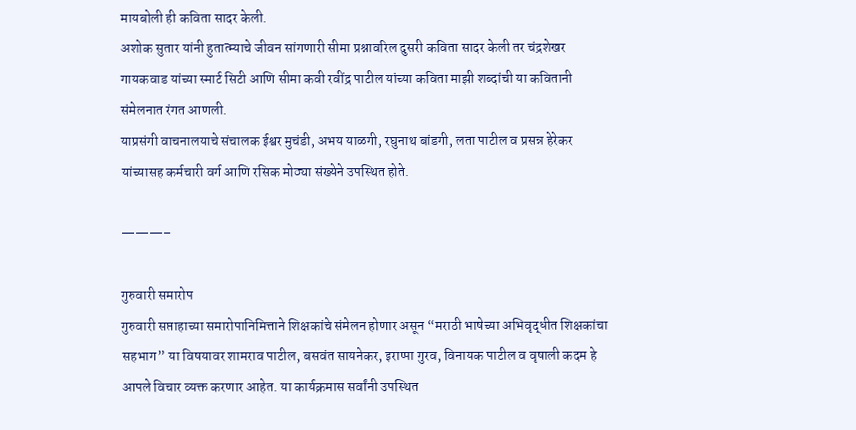मायबोली ही कविता सादर केली.
अशोक सुतार यांनी हुतात्म्याचे जीवन सांगणारी सीमा प्रश्नावरिल दुसरी कविता सादर केली तर चंद्रशेखर गायकवाड यांच्या स्मार्ट सिटी आणि सीमा कवी रवींद्र पाटील यांच्या कविता माझी शब्दांची या कवितानी संमेलनात रंगत आणली.
याप्रसंगी वाचनालयाचे संचालक ईश्वर मुचंडी, अभय याळगी, रघुनाथ बांडगी, लता पाटील व प्रसन्न हेरेकर यांच्यासह कर्मचारी वर्ग आणि रसिक मोठ्या संख्येने उपस्थित होते.

———–

गुरुवारी समारोप
गुरुवारी सप्ताहाच्या समारोपानिमित्ताने शिक्षकांचे संमेलन होणार असून “मराठी भाषेच्या अभिवृद्धीत शिक्षकांचा सहभाग” या विषयावर शामराव पाटील, बसवंत सायनेकर, इराप्पा गुरव, विनायक पाटील व वृषाली कदम हे आपले विचार व्यक्त करणार आहेत. या कार्यक्रमास सर्वांनी उपस्थित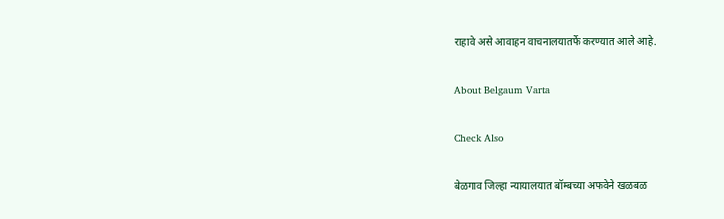राहावे असे आवाहन वाचनालयातर्फे करण्यात आले आहे.

About Belgaum Varta

Check Also

बेळगाव जिल्हा न्यायालयात बॉम्बच्या अफवेने खळबळ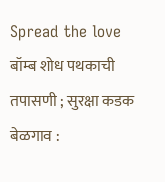Spread the love  बॉम्ब शोध पथकाची तपासणी ; सुरक्षा कडक बेळगाव :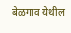बेळगाव येथील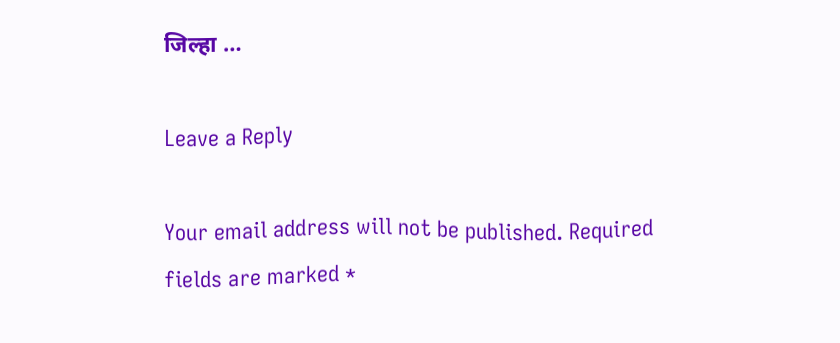जिल्हा …

Leave a Reply

Your email address will not be published. Required fields are marked *